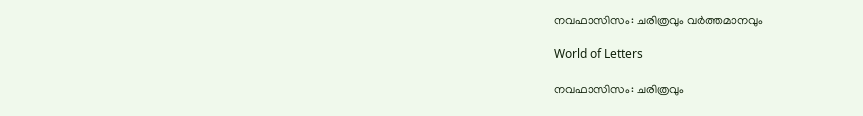നവഫാസിസം: ചരിത്രവും വർത്തമാനവും

World of Letters

നവഫാസിസം: ചരിത്രവും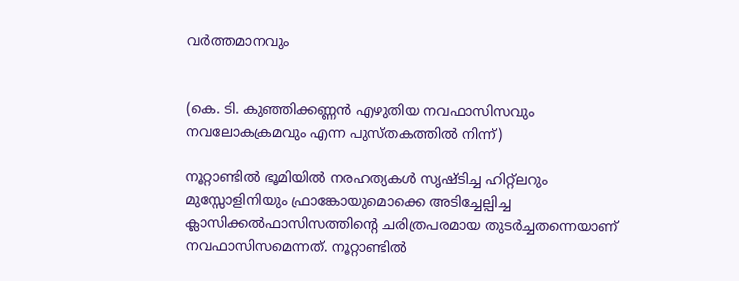വർത്തമാനവും


(കെ. ടി. കുഞ്ഞിക്കണ്ണൻ എഴുതിയ നവഫാസിസവും നവലോകക്രമവും എന്ന പുസ്തകത്തിൽ നിന്ന്)

നൂറ്റാണ്ടിൽ ഭൂമിയിൽ നരഹത്യകൾ സൃഷ്ടിച്ച ഹിറ്റ്‌ലറും മുസ്സോളിനിയും ഫ്രാങ്കോയുമൊക്കെ അടിച്ചേല്പിച്ച ക്ലാസിക്കൽഫാസിസത്തിന്റെ ചരിത്രപരമായ തുടർച്ചതന്നെയാണ് നവഫാസിസമെന്നത്. നൂറ്റാണ്ടിൽ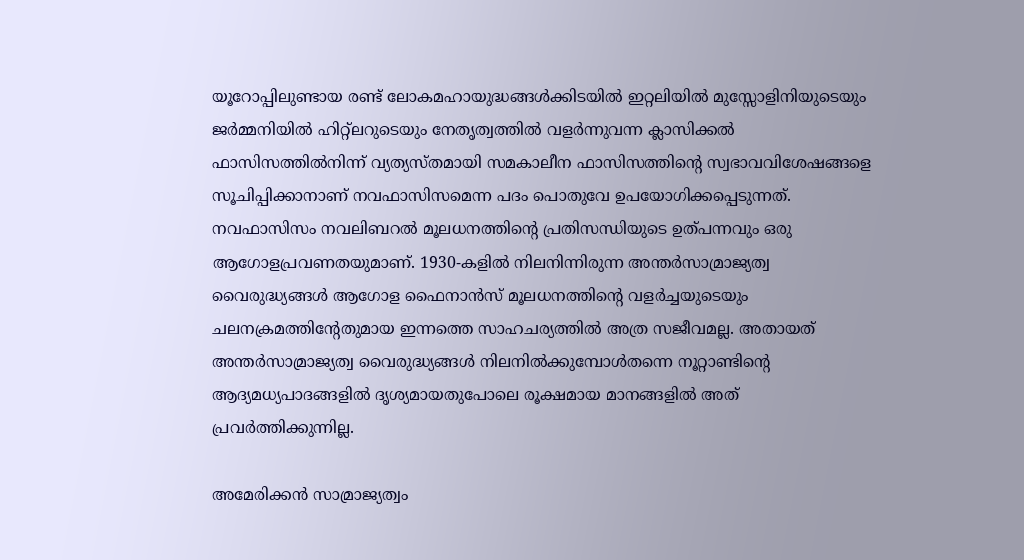യൂറോപ്പിലുണ്ടായ രണ്ട് ലോകമഹായുദ്ധങ്ങൾക്കിടയിൽ ഇറ്റലിയിൽ മുസ്സോളിനിയുടെയും ജർമ്മനിയിൽ ഹിറ്റ്‌ലറുടെയും നേതൃത്വത്തിൽ വളർന്നുവന്ന ക്ലാസിക്കൽ ഫാസിസത്തിൽനിന്ന് വ്യത്യസ്തമായി സമകാലീന ഫാസിസത്തിന്റെ സ്വഭാവവിശേഷങ്ങളെ സൂചിപ്പിക്കാനാണ് നവഫാസിസമെന്ന പദം പൊതുവേ ഉപയോഗിക്കപ്പെടുന്നത്. നവഫാസിസം നവലിബറൽ മൂലധനത്തിന്റെ പ്രതിസന്ധിയുടെ ഉത്പന്നവും ഒരു ആഗോളപ്രവണതയുമാണ്. 1930-കളിൽ നിലനിന്നിരുന്ന അന്തർസാമ്രാജ്യത്വ വൈരുദ്ധ്യങ്ങൾ ആഗോള ഫൈനാൻസ് മൂലധനത്തിന്റെ വളർച്ചയുടെയും ചലനക്രമത്തിന്റേതുമായ ഇന്നത്തെ സാഹചര്യത്തിൽ അത്ര സജീവമല്ല. അതായത് അന്തർസാമ്രാജ്യത്വ വൈരുദ്ധ്യങ്ങൾ നിലനിൽക്കുമ്പോൾതന്നെ നൂറ്റാണ്ടിന്റെ ആദ്യമധ്യപാദങ്ങളിൽ ദൃശ്യമായതുപോലെ രൂക്ഷമായ മാനങ്ങളിൽ അത് പ്രവർത്തിക്കുന്നില്ല.

അമേരിക്കൻ സാമ്രാജ്യത്വം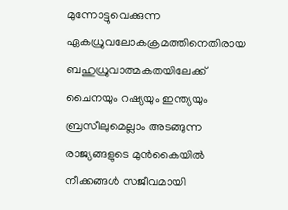മുന്നോട്ടുവെക്കുന്ന ഏകധ്രുവലോകക്രമത്തിനെതിരായ ബഹുധ്രുവാത്മകതയിലേക്ക് ചൈനയും റഷ്യയും ഇന്ത്യയും ബ്രസീലുമെല്ലാം അടങ്ങുന്ന രാജ്യങ്ങളുടെ മുൻകൈയിൽ നീക്കങ്ങൾ സജീവമായി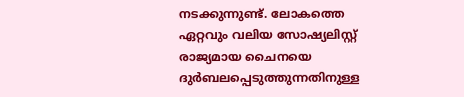നടക്കുന്നുണ്ട്. ലോകത്തെ ഏറ്റവും വലിയ സോഷ്യലിസ്റ്റ് രാജ്യമായ ചൈനയെ ദുർബലപ്പെടുത്തുന്നതിനുള്ള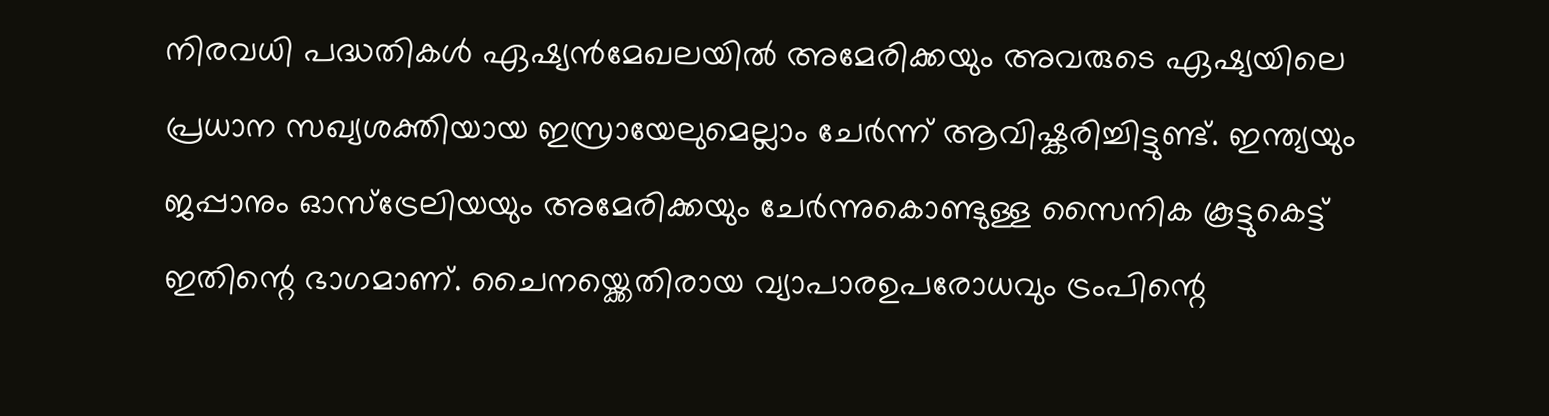നിരവധി പദ്ധതികൾ ഏഷ്യൻമേഖലയിൽ അമേരിക്കയും അവരുടെ ഏഷ്യയിലെ പ്രധാന സഖ്യശക്തിയായ ഇസ്രായേലുമെല്ലാം ചേർന്ന് ആവിഷ്കരിച്ചിട്ടുണ്ട്. ഇന്ത്യയും ജപ്പാനും ഓസ്‌ട്രേലിയയും അമേരിക്കയും ചേർന്നുകൊണ്ടുള്ള സൈനിക കൂട്ടുകെട്ട് ഇതിന്റെ ഭാഗമാണ്. ചൈനയ്ക്കെതിരായ വ്യാപാരഉപരോധവും ട്രംപിന്റെ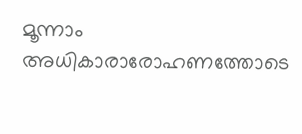മൂന്നാം അധികാരാരോഹണത്തോടെ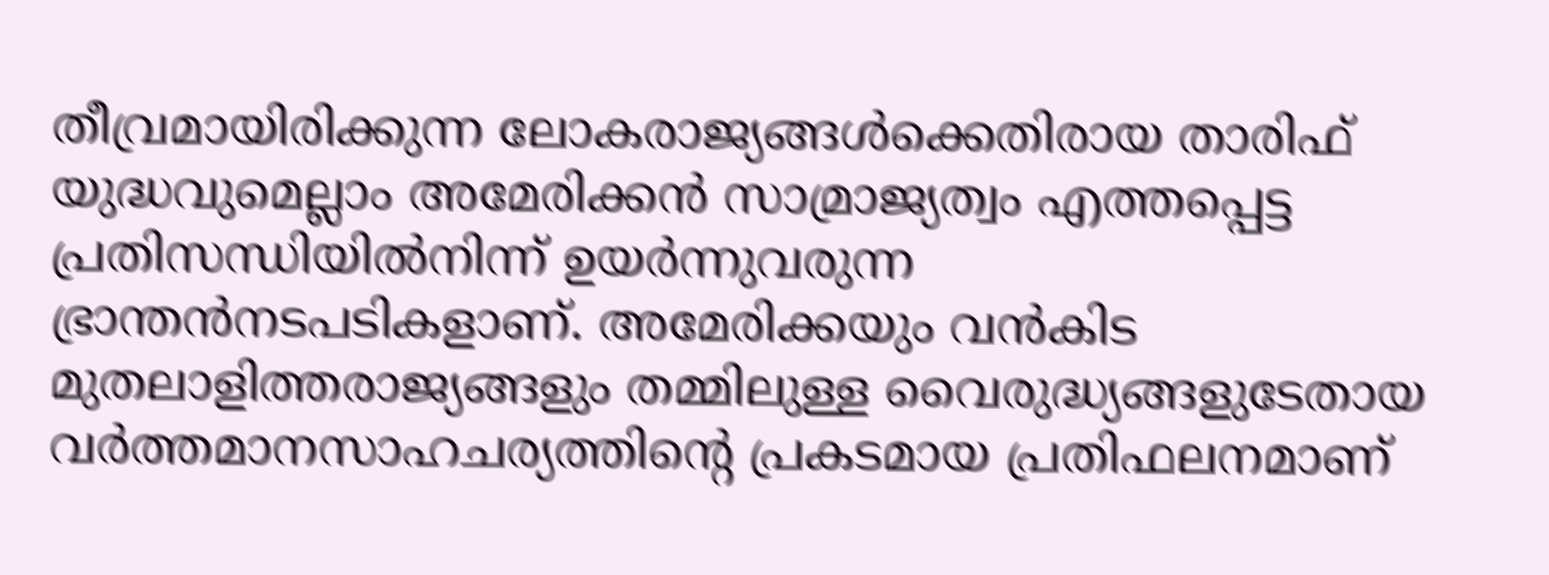തീവ്രമായിരിക്കുന്ന ലോകരാജ്യങ്ങൾക്കെതിരായ താരിഫ് യുദ്ധവുമെല്ലാം അമേരിക്കൻ സാമ്രാജ്യത്വം എത്തപ്പെട്ട പ്രതിസന്ധിയിൽനിന്ന് ഉയർന്നുവരുന്ന ഭ്രാന്തൻനടപടികളാണ്. അമേരിക്കയും വൻകിട മുതലാളിത്തരാജ്യങ്ങളും തമ്മിലുള്ള വൈരുദ്ധ്യങ്ങളുടേതായ വർത്തമാനസാഹചര്യത്തിന്റെ പ്രകടമായ പ്രതിഫലനമാണ്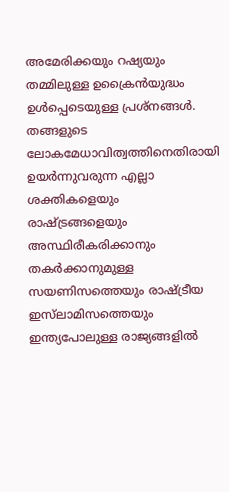അമേരിക്കയും റഷ്യയും തമ്മിലുള്ള ഉക്രൈൻയുദ്ധം ഉൾപ്പെടെയുള്ള പ്രശ്‌നങ്ങൾ.
തങ്ങളുടെ ലോകമേധാവിത്വത്തിനെതിരായി ഉയർന്നുവരുന്ന എല്ലാ ശക്തികളെയും രാഷ്ട്രങ്ങളെയും അസ്ഥിരീകരിക്കാനും തകർക്കാനുമുള്ള സയണിസത്തെയും രാഷ്ട്രീയ ഇസ്‌ലാമിസത്തെയും ഇന്ത്യപോലുള്ള രാജ്യങ്ങളിൽ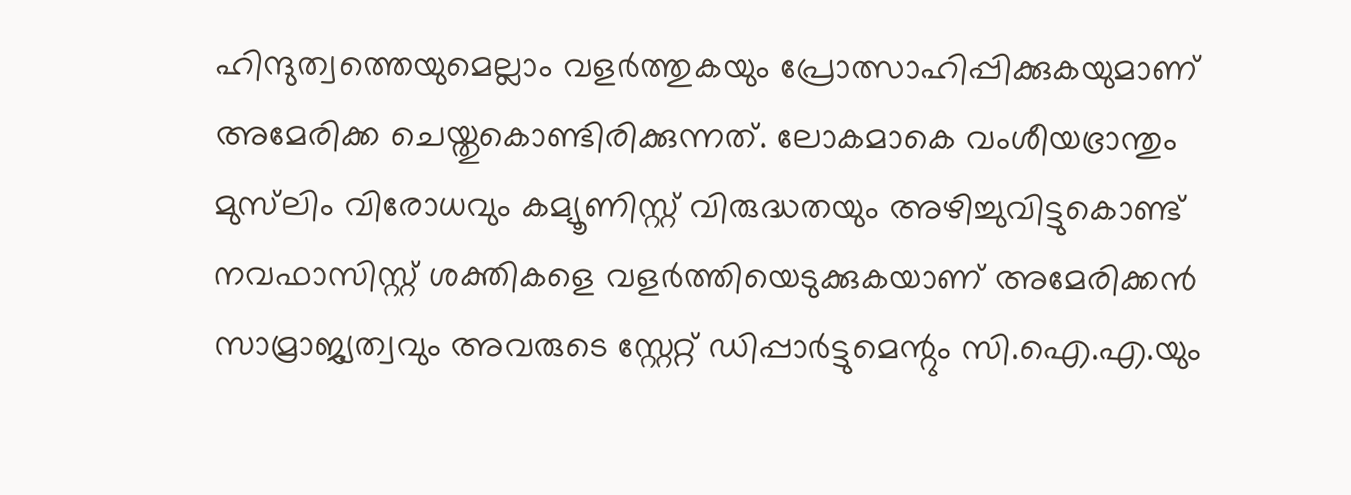ഹിന്ദുത്വത്തെയുമെല്ലാം വളർത്തുകയും പ്രോത്സാഹിപ്പിക്കുകയുമാണ് അമേരിക്ക ചെയ്തുകൊണ്ടിരിക്കുന്നത്. ലോകമാകെ വംശീയഭ്രാന്തും മുസ്‌ലിം വിരോധവും കമ്യൂണിസ്റ്റ് വിരുദ്ധതയും അഴിച്ചുവിട്ടുകൊണ്ട് നവഫാസിസ്റ്റ് ശക്തികളെ വളർത്തിയെടുക്കുകയാണ് അമേരിക്കൻ സാമ്രാജ്യത്വവും അവരുടെ സ്റ്റേറ്റ് ഡിപ്പാർട്ടുമെന്റും സി.ഐ.എ.യും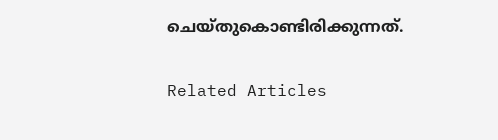ചെയ്തുകൊണ്ടിരിക്കുന്നത്.


Related Articles